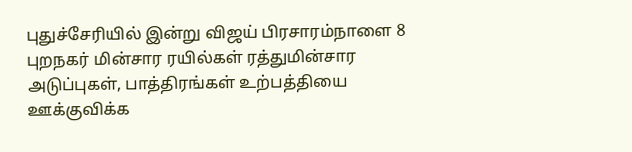புதுச்சேரியில் இன்று விஜய் பிரசாரம்நாளை 8 புறநகர் மின்சார ரயில்கள் ரத்துமின்சார அடுப்புகள், பாத்திரங்கள் உற்பத்தியை ஊக்குவிக்க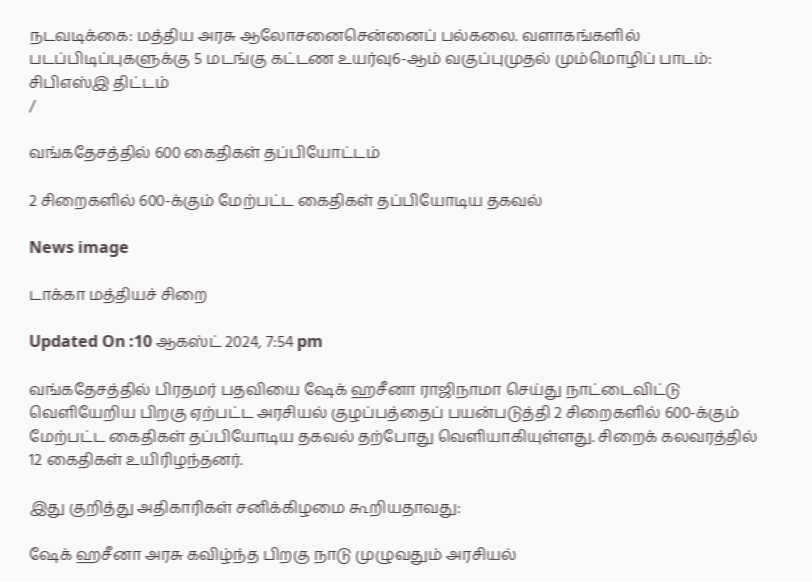நடவடிக்கை: மத்திய அரசு ஆலோசனைசென்னைப் பல்கலை. வளாகங்களில் படப்பிடிப்புகளுக்கு 5 மடங்கு கட்டண உயர்வு6-ஆம் வகுப்புமுதல் மும்மொழிப் பாடம்: சிபிஎஸ்இ திட்டம்
/

வங்கதேசத்தில் 600 கைதிகள் தப்பியோட்டம்

2 சிறைகளில் 600-க்கும் மேற்பட்ட கைதிகள் தப்பியோடிய தகவல்

News image

டாக்கா மத்தியச் சிறை

Updated On :10 ஆகஸ்ட் 2024, 7:54 pm

வங்கதேசத்தில் பிரதமர் பதவியை ஷேக் ஹசீனா ராஜிநாமா செய்து நாட்டைவிட்டு வெளியேறிய பிறகு ஏற்பட்ட அரசியல் குழப்பத்தைப் பயன்படுத்தி 2 சிறைகளில் 600-க்கும் மேற்பட்ட கைதிகள் தப்பியோடிய தகவல் தற்போது வெளியாகியுள்ளது. சிறைக் கலவரத்தில் 12 கைதிகள் உயிரிழந்தனர்.

இது குறித்து அதிகாரிகள் சனிக்கிழமை கூறியதாவது:

ஷேக் ஹசீனா அரசு கவிழ்ந்த பிறகு நாடு முழுவதும் அரசியல்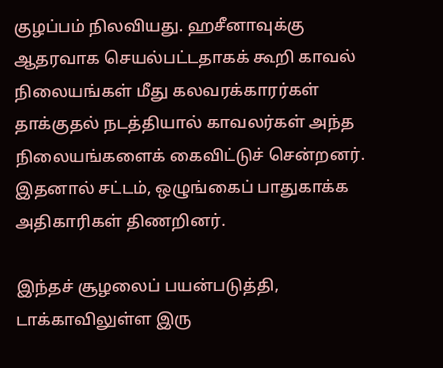குழப்பம் நிலவியது. ஹசீனாவுக்கு ஆதரவாக செயல்பட்டதாகக் கூறி காவல் நிலையங்கள் மீது கலவரக்காரர்கள் தாக்குதல் நடத்தியால் காவலர்கள் அந்த நிலையங்களைக் கைவிட்டுச் சென்றனர். இதனால் சட்டம், ஒழுங்கைப் பாதுகாக்க அதிகாரிகள் திணறினர்.

இந்தச் சூழலைப் பயன்படுத்தி, டாக்காவிலுள்ள இரு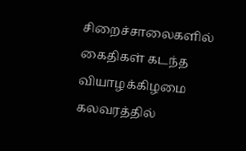சிறைச்சாலைகளில் கைதிகள் கடந்த வியாழக்கிழமை கலவரத்தில்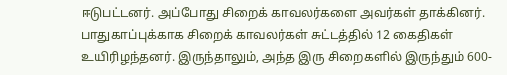ஈடுபட்டனர். அப்போது சிறைக் காவலர்களை அவர்கள் தாக்கினர். பாதுகாப்புக்காக சிறைக் காவலர்கள் சுட்டத்தில் 12 கைதிகள் உயிரிழந்தனர். இருந்தாலும், அந்த இரு சிறைகளில் இருந்தும் 600-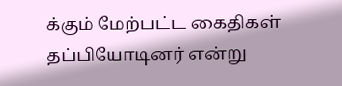க்கும் மேற்பட்ட கைதிகள் தப்பியோடினர் என்று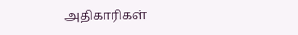அதிகாரிகள்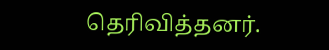தெரிவித்தனர்.